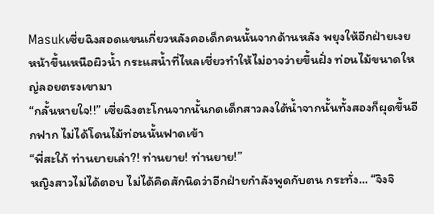Masukเซี่ยฉิงสอดแขนเกี่ยวหลังคอเด็กคนนั้นจากด้านหลัง พยุงให้อีกฝ่ายเงยหน้าขึ้นเหนือผิวน้ำ กระแสน้ำที่ไหลเชี่ยวทำให้ไม่อาจว่ายขึ้นฝั่ง ท่อนไม้ขนาดใหญ่ลอยตรงเขามา
“กลั้นหายใจ!!” เซี่ยฉิงตะโกนจากนั้นกดเด็กสาวลงใต้น้ำจากนั้นทั้งสองก็ผุดขึ้นอีกฟาก ไม่ได้โดนไม้ท่อนนั้นฟาดเข้า
“พี่สะใภ้ ท่านยายเล่า?! ท่านยาย! ท่านยาย!”
หญิงสาวไม่ได้ตอบ ไม่ได้คิดสักนิดว่าอีกฝ่ายกำลังพูดกับตน กระทั่ง... “จิงจิ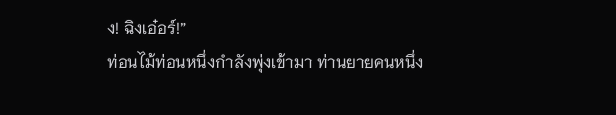ง! ฉิงเอ๋อร์!”
ท่อนไม้ท่อนหนึ่งกำลังพุ่งเข้ามา ท่านยายคนหนึ่ง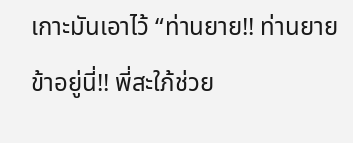เกาะมันเอาไว้ “ท่านยาย!! ท่านยายข้าอยู่นี่!! พี่สะใภ้ช่วย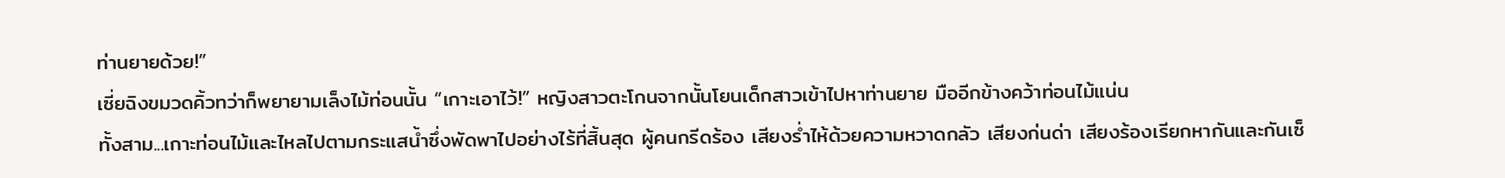ท่านยายด้วย!”
เซี่ยฉิงขมวดคิ้วทว่าก็พยายามเล็งไม้ท่อนนั้น “เกาะเอาไว้!” หญิงสาวตะโกนจากนั้นโยนเด็กสาวเข้าไปหาท่านยาย มืออีกข้างคว้าท่อนไม้แน่น
ทั้งสาม...เกาะท่อนไม้และไหลไปตามกระแสน้ำซึ่งพัดพาไปอย่างไร้ที่สิ้นสุด ผู้คนกรีดร้อง เสียงร่ำไห้ด้วยความหวาดกลัว เสียงก่นด่า เสียงร้องเรียกหากันและกันเซ็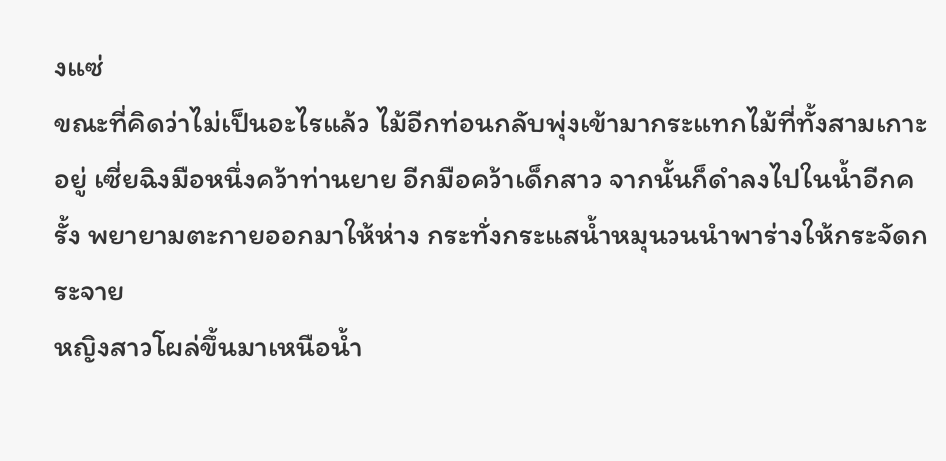งแซ่
ขณะที่คิดว่าไม่เป็นอะไรแล้ว ไม้อีกท่อนกลับพุ่งเข้ามากระแทกไม้ที่ทั้งสามเกาะอยู่ เซี่ยฉิงมือหนึ่งคว้าท่านยาย อีกมือคว้าเด็กสาว จากนั้นก็ดำลงไปในน้ำอีกครั้ง พยายามตะกายออกมาให้ห่าง กระทั่งกระแสน้ำหมุนวนนำพาร่างให้กระจัดกระจาย
หญิงสาวโผล่ขึ้นมาเหนือน้ำ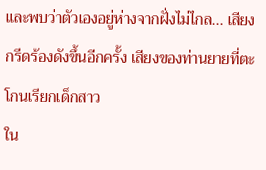และพบว่าตัวเองอยู่ห่างจากฝั่งไม่ไกล... เสียงกรีดร้องดังขึ้นอีกครั้ง เสียงของท่านยายที่ตะโกนเรียกเด็กสาว
ใน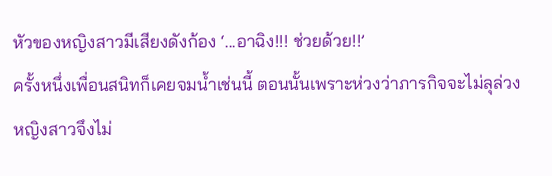หัวของหญิงสาวมีเสียงดังก้อง ‘...อาฉิง!!! ช่วยด้วย!!’
ครั้งหนึ่งเพื่อนสนิทก็เคยจมน้ำเช่นนี้ ตอนนั้นเพราะห่วงว่าภารกิจจะไม่ลุล่วง หญิงสาวจึงไม่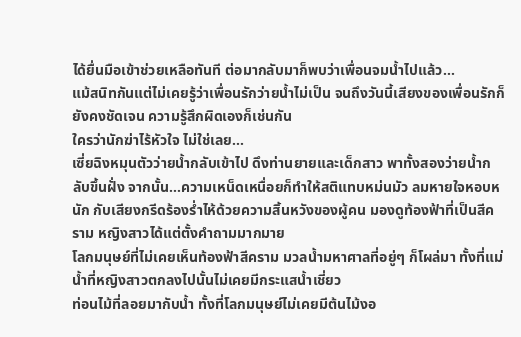ได้ยื่นมือเข้าช่วยเหลือทันที ต่อมากลับมาก็พบว่าเพื่อนจมน้ำไปแล้ว...
แม้สนิทกันแต่ไม่เคยรู้ว่าเพื่อนรักว่ายน้ำไม่เป็น จนถึงวันนี้เสียงของเพื่อนรักก็ยังคงชัดเจน ความรู้สึกผิดเองก็เช่นกัน
ใครว่านักฆ่าไร้หัวใจ ไม่ใช่เลย...
เซี่ยฉิงหมุนตัวว่ายน้ำกลับเข้าไป ดึงท่านยายและเด็กสาว พาทั้งสองว่ายน้ำกลับขึ้นฝั่ง จากนั้น...ความเหน็ดเหนื่อยก็ทำให้สติแทบหม่นมัว ลมหายใจหอบหนัก กับเสียงกรีดร้องร่ำไห้ด้วยความสิ้นหวังของผู้คน มองดูท้องฟ้าที่เป็นสีคราม หญิงสาวได้แต่ตั้งคำถามมากมาย
โลกมนุษย์ที่ไม่เคยเห็นท้องฟ้าสีคราม มวลน้ำมหาศาลที่อยู่ๆ ก็โผล่มา ทั้งที่แม่น้ำที่หญิงสาวตกลงไปนั้นไม่เคยมีกระแสน้ำเชี่ยว
ท่อนไม้ที่ลอยมากับน้ำ ทั้งที่โลกมนุษย์ไม่เคยมีต้นไม้งอ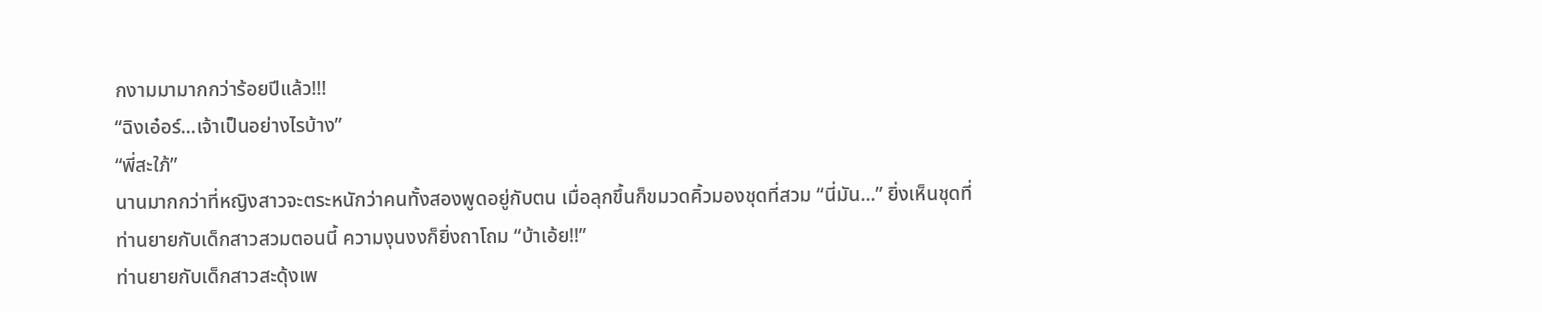กงามมามากกว่าร้อยปีแล้ว!!!
“ฉิงเอ๋อร์...เจ้าเป็นอย่างไรบ้าง”
“พี่สะใภ้”
นานมากกว่าที่หญิงสาวจะตระหนักว่าคนทั้งสองพูดอยู่กับตน เมื่อลุกขึ้นก็ขมวดคิ้วมองชุดที่สวม “นี่มัน...” ยิ่งเห็นชุดที่ท่านยายกับเด็กสาวสวมตอนนี้ ความงุนงงก็ยิ่งถาโถม “บ้าเอ้ย!!”
ท่านยายกับเด็กสาวสะดุ้งเพ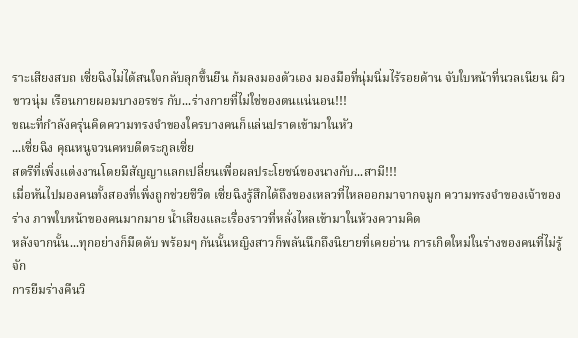ราะเสียงสบถ เซี่ยฉิงไม่ได้สนใจกลับลุกขึ้นยืน ก้มลงมองตัวเอง มองมือที่นุ่มนิ่มไร้รอยด้าน จับใบหน้าที่นวลเนียน ผิวขาวนุ่ม เรือนกายผอมบางอรชร กับ...ร่างกายที่ไม่ใช่ของตนแน่นอน!!!
ขณะที่กำลังครุ่นคิดความทรงจำของใครบางคนก็แล่นปราดเข้ามาในหัว
...เซี่ยฉิง คุณหนูจวนคหบดีตระกูลเซี่ย
สตรีที่เพิ่งแต่งงานโดยมีสัญญาแลกเปลี่ยนเพื่อผลประโยชน์ของนางกับ...สามี!!!
เมื่อหันไปมองคนทั้งสองที่เพิ่งถูกช่วยชีวิต เซี่ยฉิงรู้สึกได้ถึงของเหลวที่ไหลออกมาจากจมูก ความทรงจำของเจ้าของร่าง ภาพใบหน้าของคนมากมาย น้ำเสียงและเรื่องราวที่หลั่งไหลเข้ามาในห้วงความคิด
หลังจากนั้น...ทุกอย่างก็มืดดับ พร้อมๆ กันนั้นหญิงสาวก็พลันนึกถึงนิยายที่เคยอ่าน การเกิดใหม่ในร่างของคนที่ไม่รู้จัก
การยืมร่างคืนวิ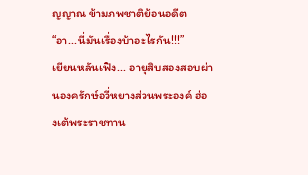ญญาณ ข้ามภพชาติย้อนอดีต “อา...นี่มันเรื่องบ้าอะไรกัน!!!”
เยียนหลันเฟิง... อายุสิบสองสอบผ่านองครักษ์อวี่หยางส่วนพระองค์ ฮ่องเต้พระราชทาน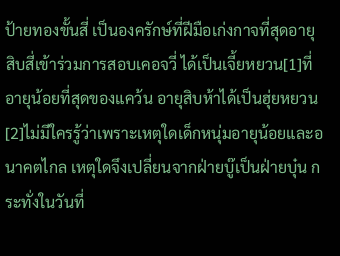ป้ายทองขั้นสี่ เป็นองครักษ์ที่ฝีมือเก่งกาจที่สุดอายุสิบสี่เข้าร่วมการสอบเคอจวี่ ได้เป็นเจี้ยหยวน[1]ที่อายุน้อยที่สุดของแคว้น อายุสิบห้าได้เป็นฮุ่ยหยวน[2]ไม่มีใครรู้ว่าเพราะเหตุใดเด็กหนุ่มอายุน้อยและอนาคตไกล เหตุใดจึงเปลี่ยนจากฝ่ายบู๊เป็นฝ่ายบุ๋น กระทั่งในวันที่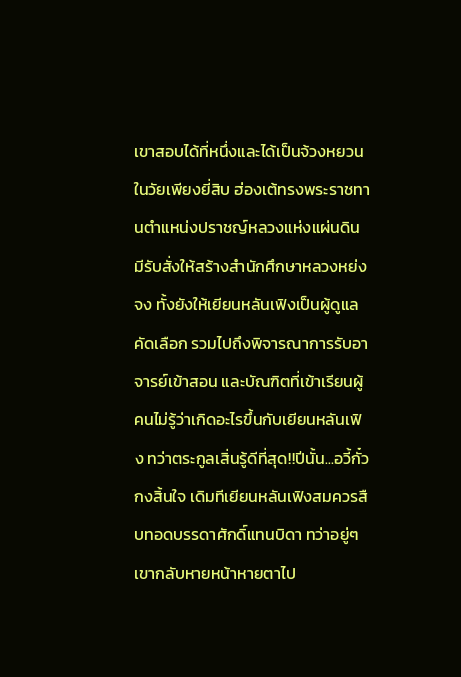เขาสอบได้ที่หนึ่งและได้เป็นจ้วงหยวนในวัยเพียงยี่สิบ ฮ่องเต้ทรงพระราชทานตำแหน่งปราชญ์หลวงแห่งแผ่นดิน มีรับสั่งให้สร้างสำนักศึกษาหลวงหย่งจง ทั้งยังให้เยียนหลันเฟิงเป็นผู้ดูแล คัดเลือก รวมไปถึงพิจารณาการรับอาจารย์เข้าสอน และบัณฑิตที่เข้าเรียนผู้คนไม่รู้ว่าเกิดอะไรขึ้นกับเยียนหลันเฟิง ทว่าตระกูลเสิ่นรู้ดีที่สุด!!ปีนั้น...อวี้กั๋วกงสิ้นใจ เดิมทีเยียนหลันเฟิงสมควรสืบทอดบรรดาศักดิ์แทนบิดา ทว่าอยู่ๆ เขากลับหายหน้าหายตาไป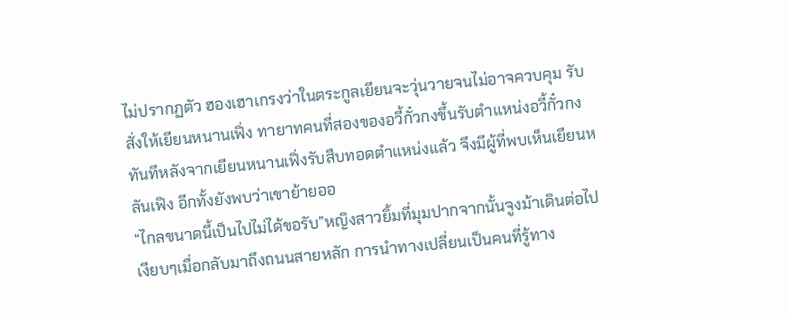ไม่ปรากฏตัว ฮองเฮาเกรงว่าในตระกูลเยียนจะวุ่นวายจนไม่อาจควบคุม รับสั่งให้เยียนหนานเฟิ่ง ทายาทคนที่สองของอวี้กั๋วกงขึ้นรับตำแหน่งอวี้กั๋วกงทันทีหลังจากเยียนหนานเฟิ่งรับสืบทอดตำแหน่งแล้ว จึงมีผู้ที่พบเห็นเยียนหลันเฟิง อีกทั้งยังพบว่าเขาย้ายออ
“ไกลขนาดนี้เป็นไปไม่ได้ขอรับ”หญิงสาวยิ้มที่มุมปากจากนั้นจูงม้าเดินต่อไปเงียบๆเมื่อกลับมาถึงถนนสายหลัก การนำทางเปลี่ยนเป็นคนที่รู้ทาง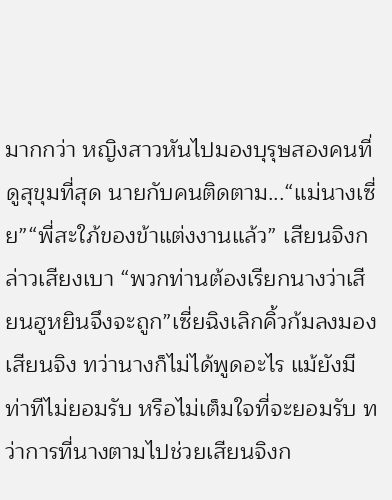มากกว่า หญิงสาวหันไปมองบุรุษสองคนที่ดูสุขุมที่สุด นายกับคนติดตาม...“แม่นางเซี่ย”“พี่สะใภ้ของข้าแต่งงานแล้ว” เสียนจิงกล่าวเสียงเบา “พวกท่านต้องเรียกนางว่าเสียนฮูหยินจึงจะถูก”เซี่ยฉิงเลิกคิ้วก้มลงมองเสียนจิง ทว่านางก็ไม่ได้พูดอะไร แม้ยังมีท่าทีไม่ยอมรับ หรือไม่เต็มใจที่จะยอมรับ ทว่าการที่นางตามไปช่วยเสียนจิงก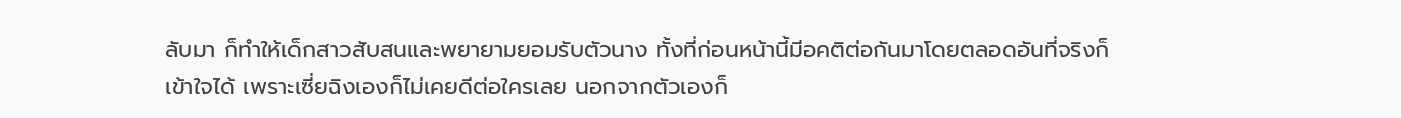ลับมา ก็ทำให้เด็กสาวสับสนและพยายามยอมรับตัวนาง ทั้งที่ก่อนหน้านี้มีอคติต่อกันมาโดยตลอดอันที่จริงก็เข้าใจได้ เพราะเซี่ยฉิงเองก็ไม่เคยดีต่อใครเลย นอกจากตัวเองก็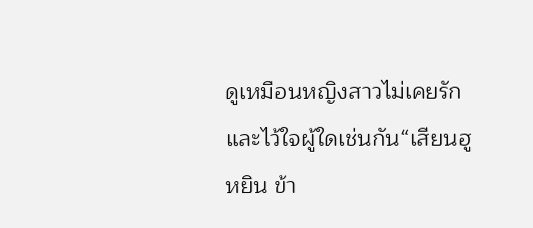ดูเหมือนหญิงสาวไม่เคยรักและไว้ใจผู้ใดเช่นกัน“เสียนฮูหยิน ข้า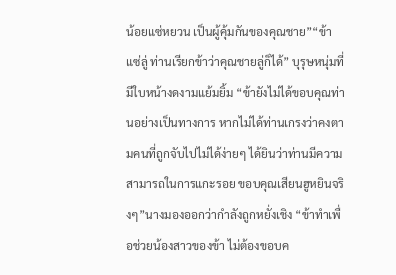น้อยแซ่หยวน เป็นผู้คุ้มกันของคุณชาย”“ข้าแซ่ลู่ ท่านเรียกข้าว่าคุณชายลู่ก็ได้” บุรุษหนุ่มที่มีใบหน้างดงามแย้มยิ้ม “ข้ายังไม่ได้ขอบคุณท่านอย่างเป็นทางการ หากไม่ได้ท่านเกรงว่าคงตามคนที่ถูกจับไปไม่ได้ง่ายๆ ได้ยินว่าท่านมีความสามารถในการแกะรอย ขอบคุณเสียนฮูหยินจริงๆ”นางมองออกว่ากำลังถูกหยั่งเชิง “ข้าทำเพื่อช่วยน้องสาวของข้า ไม่ต้องขอบค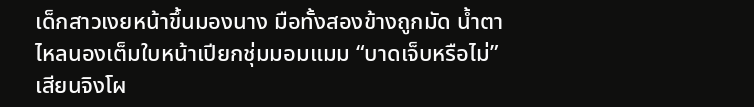เด็กสาวเงยหน้าขึ้นมองนาง มือทั้งสองข้างถูกมัด น้ำตาไหลนองเต็มใบหน้าเปียกชุ่มมอมแมม “บาดเจ็บหรือไม่”เสียนจิงโผ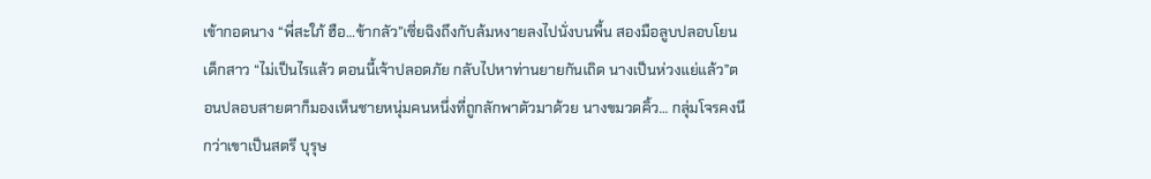เข้ากอดนาง “พี่สะใภ้ ฮือ...ข้ากลัว”เซี่ยฉิงถึงกับล้มหงายลงไปนั่งบนพื้น สองมือลูบปลอบโยนเด็กสาว “ไม่เป็นไรแล้ว ตอนนี้เจ้าปลอดภัย กลับไปหาท่านยายกันเถิด นางเป็นห่วงแย่แล้ว”ตอนปลอบสายตาก็มองเห็นชายหนุ่มคนหนึ่งที่ถูกลักพาตัวมาด้วย นางขมวดคิ้ว... กลุ่มโจรคงนึกว่าเขาเป็นสตรี บุรุษ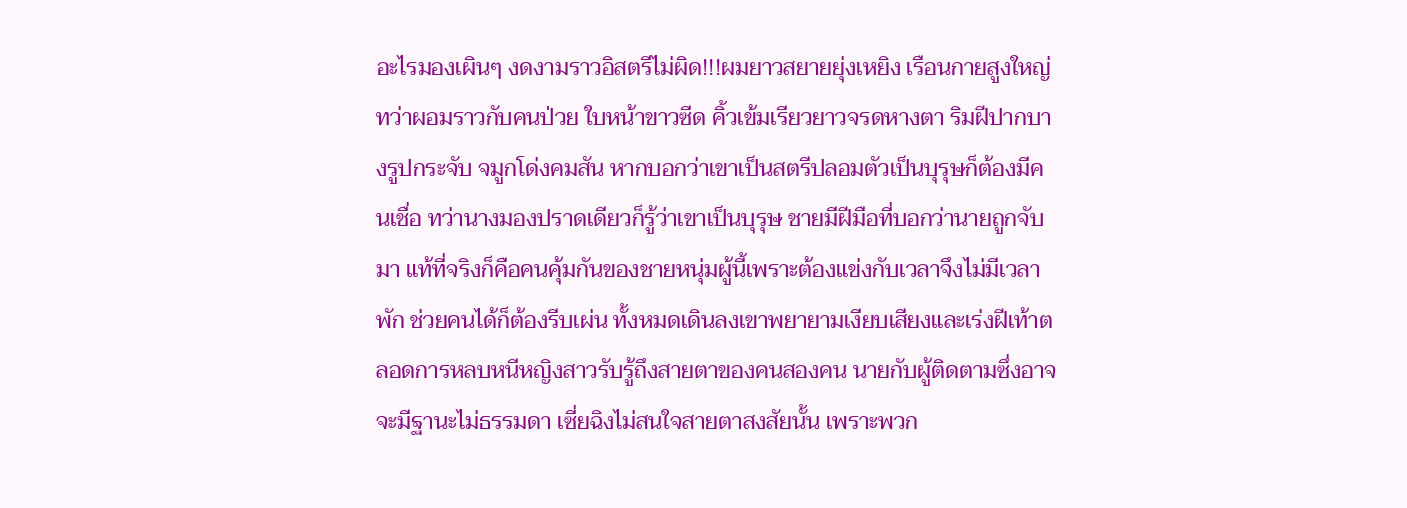อะไรมองเผินๆ งดงามราวอิสตรีไม่ผิด!!!ผมยาวสยายยุ่งเหยิง เรือนกายสูงใหญ่ทว่าผอมราวกับคนป่วย ใบหน้าขาวซีด คิ้วเข้มเรียวยาวจรดหางตา ริมฝีปากบางรูปกระจับ จมูกโด่งคมสัน หากบอกว่าเขาเป็นสตรีปลอมตัวเป็นบุรุษก็ต้องมีคนเชื่อ ทว่านางมองปราดเดียวก็รู้ว่าเขาเป็นบุรุษ ชายมีฝีมือที่บอกว่านายถูกจับมา แท้ที่จริงก็คือคนคุ้มกันของชายหนุ่มผู้นี้เพราะต้องแข่งกับเวลาจึงไม่มีเวลาพัก ช่วยคนได้ก็ต้องรีบเผ่น ทั้งหมดเดินลงเขาพยายามเงียบเสียงและเร่งฝีเท้าตลอดการหลบหนีหญิงสาวรับรู้ถึงสายตาของคนสองคน นายกับผู้ติดตามซึ่งอาจจะมีฐานะไม่ธรรมดา เซี่ยฉิงไม่สนใจสายตาสงสัยนั้น เพราะพวก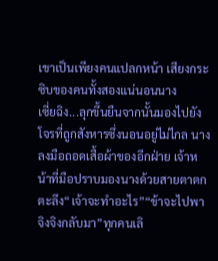เขาเป็นเพียงคนแปลกหน้า เสียงกระซิบของคนทั้งสองแน่นอนนาง
เซี่ยฉิง...ลุกขึ้นยืนจากนั้นมองไปยังโจรที่ถูกสังหารซึ่งนอนอยู่ไม่ไกล นางลงมือถอดเสื้อผ้าของอีกฝ่าย เจ้าหน้าที่มือปราบมองนางด้วยสายตาตกตะลึง“เจ้าจะทำอะไร”“ข้าจะไปพาจิงจิงกลับมา”ทุกคนเลิ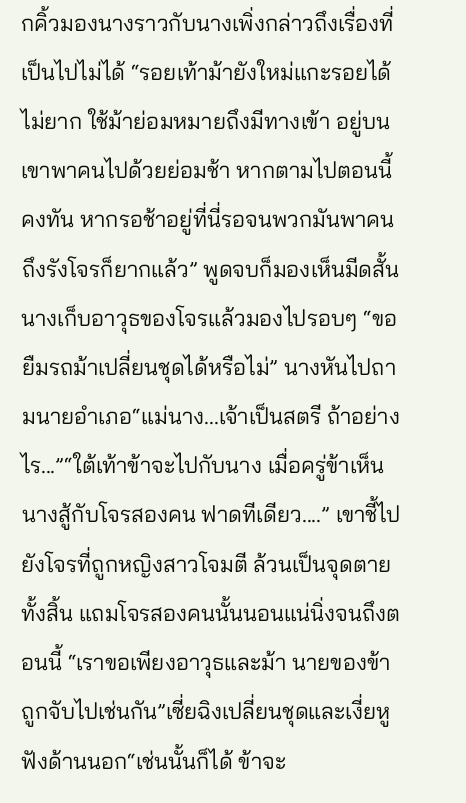กคิ้วมองนางราวกับนางเพิ่งกล่าวถึงเรื่องที่เป็นไปไม่ได้ “รอยเท้าม้ายังใหม่แกะรอยได้ไม่ยาก ใช้ม้าย่อมหมายถึงมีทางเข้า อยู่บนเขาพาคนไปด้วยย่อมช้า หากตามไปตอนนี้คงทัน หากรอช้าอยู่ที่นี่รอจนพวกมันพาคนถึงรังโจรก็ยากแล้ว” พูดจบก็มองเห็นมีดสั้น นางเก็บอาวุธของโจรแล้วมองไปรอบๆ “ขอยืมรถม้าเปลี่ยนชุดได้หรือไม่” นางหันไปถามนายอำเภอ“แม่นาง...เจ้าเป็นสตรี ถ้าอย่างไร...”“ใต้เท้าข้าจะไปกับนาง เมื่อครู่ข้าเห็นนางสู้กับโจรสองคน ฟาดทีเดียว....” เขาชี้ไปยังโจรที่ถูกหญิงสาวโจมตี ล้วนเป็นจุดตายทั้งสิ้น แถมโจรสองคนนั้นนอนแน่นิ่งจนถึงตอนนี้ “เราขอเพียงอาวุธและม้า นายของข้าถูกจับไปเช่นกัน”เซี่ยฉิงเปลี่ยนชุดและเงี่ยหูฟังด้านนอก“เช่นนั้นก็ได้ ข้าจะ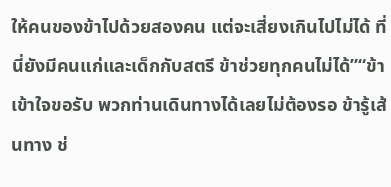ให้คนของข้าไปด้วยสองคน แต่จะเสี่ยงเกินไปไม่ได้ ที่นี่ยังมีคนแก่และเด็กกับสตรี ข้าช่วยทุกคนไม่ได้”“ข้าเข้าใจขอรับ พวกท่านเดินทางได้เลยไม่ต้องรอ ข้ารู้เส้นทาง ช่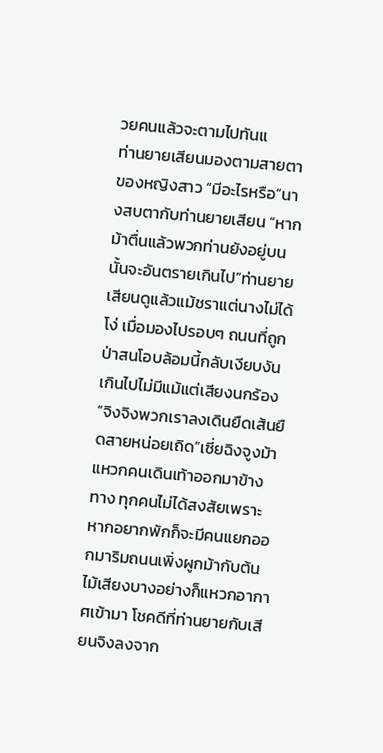วยคนแล้วจะตามไปทันแ
ท่านยายเสียนมองตามสายตาของหญิงสาว “มีอะไรหรือ”นางสบตากับท่านยายเสียน “หากม้าตื่นแล้วพวกท่านยังอยู่บนนั้นจะอันตรายเกินไป”ท่านยายเสียนดูแล้วแม้ชราแต่นางไม่ได้โง่ เมื่อมองไปรอบๆ ถนนที่ถูกป่าสนโอบล้อมนี้กลับเงียบงันเกินไปไม่มีแม้แต่เสียงนกร้อง “จิงจิงพวกเราลงเดินยืดเส้นยืดสายหน่อยเถิด”เซี่ยฉิงจูงม้าแหวกคนเดินเท้าออกมาข้างทาง ทุกคนไม่ได้สงสัยเพราะหากอยากพักก็จะมีคนแยกออกมาริมถนนเพิ่งผูกม้ากับต้นไม้เสียงบางอย่างก็แหวกอากาศเข้ามา โชคดีที่ท่านยายกับเสียนจิงลงจาก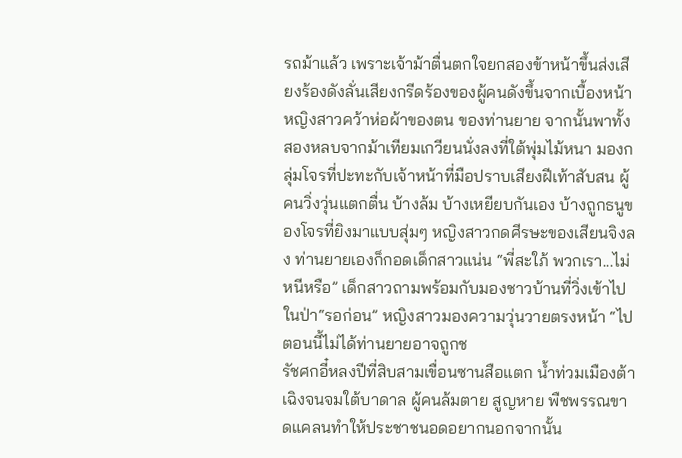รถม้าแล้ว เพราะเจ้าม้าตื่นตกใจยกสองข้าหน้าขึ้นส่งเสียงร้องดังลั่นเสียงกรีดร้องของผู้คนดังขึ้นจากเบื้องหน้า หญิงสาวคว้าห่อผ้าของตน ของท่านยาย จากนั้นพาทั้งสองหลบจากม้าเทียมเกวียนนั่งลงที่ใต้พุ่มไม้หนา มองกลุ่มโจรที่ปะทะกับเจ้าหน้าที่มือปราบเสียงฝีเท้าสับสน ผู้คนวิ่งวุ่นแตกตื่น บ้างล้ม บ้างเหยียบกันเอง บ้างถูกธนูของโจรที่ยิงมาแบบสุ่มๆ หญิงสาวกดศีรษะของเสียนจิงลง ท่านยายเองก็กอดเด็กสาวแน่น “พี่สะใภ้ พวกเรา...ไม่หนีหรือ” เด็กสาวถามพร้อมกับมองชาวบ้านที่วิ่งเข้าไปในป่า“รอก่อน” หญิงสาวมองความวุ่นวายตรงหน้า “ไปตอนนี้ไม่ได้ท่านยายอาจถูกช
รัชศกอี๋หลงปีที่สิบสามเขื่อนซานสือแตก น้ำท่วมเมืองต้าเฉิงจนจมใต้บาดาล ผู้คนล้มตาย สูญหาย พืชพรรณขาดแคลนทำให้ประชาชนอดอยากนอกจากนั้น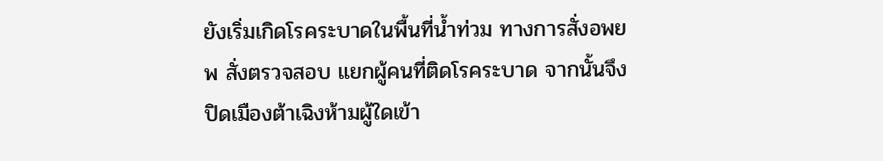ยังเริ่มเกิดโรคระบาดในพื้นที่น้ำท่วม ทางการสั่งอพยพ สั่งตรวจสอบ แยกผู้คนที่ติดโรคระบาด จากนั้นจึงปิดเมืองต้าเฉิงห้ามผู้ใดเข้า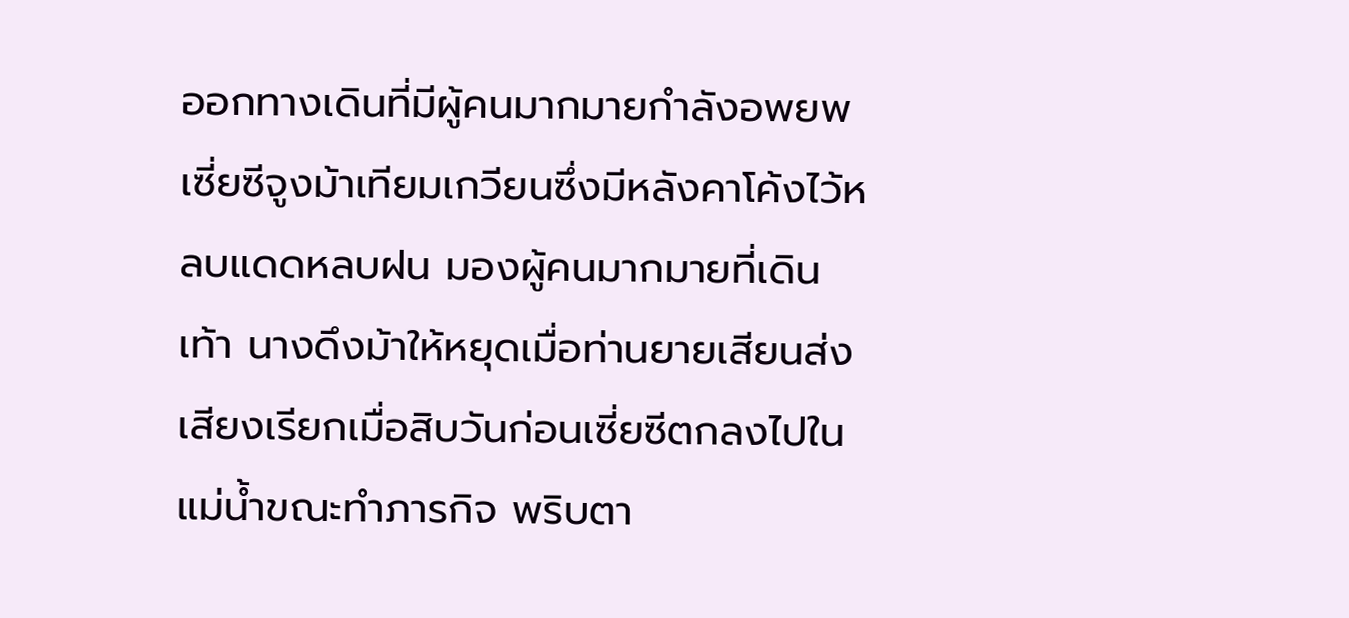ออกทางเดินที่มีผู้คนมากมายกำลังอพยพ เซี่ยซีจูงม้าเทียมเกวียนซึ่งมีหลังคาโค้งไว้หลบแดดหลบฝน มองผู้คนมากมายที่เดินเท้า นางดึงม้าให้หยุดเมื่อท่านยายเสียนส่งเสียงเรียกเมื่อสิบวันก่อนเซี่ยซีตกลงไปในแม่น้ำขณะทำภารกิจ พริบตา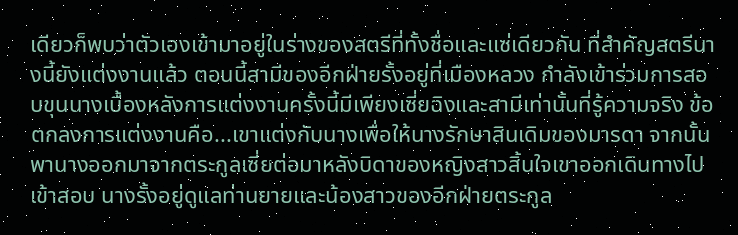เดียวก็พบว่าตัวเองเข้ามาอยู่ในร่างของสตรีที่ทั้งชื่อและแซ่เดียวกัน ที่สำคัญสตรีนางนี้ยังแต่งงานแล้ว ตอนนี้สามีของอีกฝ่ายรั้งอยู่ที่เมืองหลวง กำลังเข้าร่วมการสอบขุนนางเบื้องหลังการแต่งงานครั้งนี้มีเพียงเซี่ยฉิงและสามีเท่านั้นที่รู้ความจริง ข้อตกลงการแต่งงานคือ...เขาแต่งกับนางเพื่อให้นางรักษาสินเดิมของมารดา จากนั้นพานางออกมาจากตระกูลเซี่ยต่อมาหลังบิดาของหญิงสาวสิ้นใจเขาออกเดินทางไปเข้าสอบ นางรั้งอยู่ดูแลท่านยายและน้องสาวของอีกฝ่ายตระกูล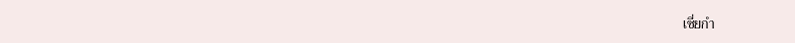เซี่ยกำ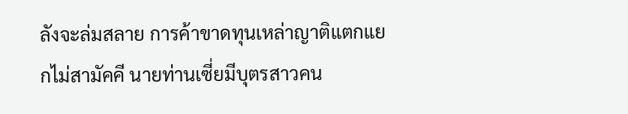ลังจะล่มสลาย การค้าขาดทุนเหล่าญาติแตกแยกไม่สามัคคี นายท่านเซี่ยมีบุตรสาวคน